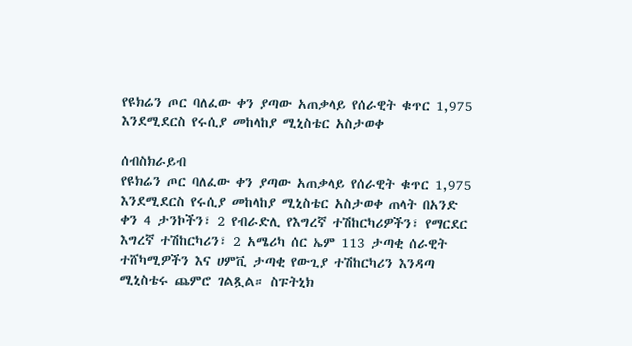የዩክሬን ጦር ባለፈው ቀን ያጣው አጠቃላይ የሰራዊት ቁጥር 1,975 እንደሚደርስ የሩሲያ መከላከያ ሚኒስቴር አስታወቀ

ሰብስክራይብ
የዩክሬን ጦር ባለፈው ቀን ያጣው አጠቃላይ የሰራዊት ቁጥር 1,975 እንደሚደርስ የሩሲያ መከላከያ ሚኒስቴር አስታወቀ ጠላት በአንድ ቀን 4 ታንኮችን፣ 2 የብራድሊ የእግረኛ ተሽከርካሪዎችን፣ የማርደር እግረኛ ተሽከርካሪን፣ 2 አሜሪካ ሰር ኤም 113 ታጣቂ ሰራዊት ተሸካሚዎችን እና ሀምቪ ታጣቂ የውጊያ ተሽከርካሪን እንዳጣ ሚኒስቴሩ ጨምሮ ገልጿል። ስፑትኒክ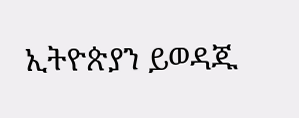ኢትዮጵያን ይወዳጁ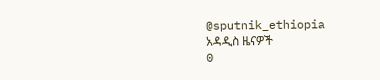@sputnik_ethiopia
አዳዲስ ዜናዎች
0